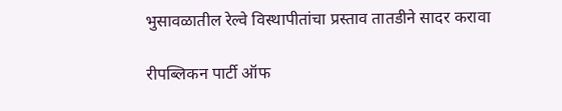भुसावळातील रेल्वे विस्थापीतांचा प्रस्ताव तातडीने सादर करावा

रीपब्लिकन पार्टी ऑफ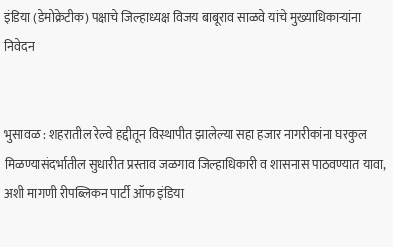इंडिया (डेमोक्रेटीक) पक्षाचे जिल्हाध्यक्ष विजय बाबूराव साळवे यांचे मुख्याधिकार्‍यांना निवेदन


भुसावळ : शहरातील रेल्वे हद्दीतून विस्थापीत झालेल्या सहा हजार नागरीकांना घरकुल मिळण्यासंदर्भातील सुधारीत प्रस्ताव जळगाव जिल्हाधिकारी व शासनास पाठवण्यात यावा, अशी मागणी रीपब्लिकन पार्टी ऑफ इंडिया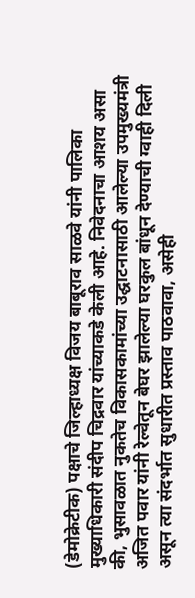(डेमोक्रेटीक) पक्षाचे जिल्हाध्यक्ष विजय बाबूराव साळवे यांनी पालिका मुख्याधिकारी संदीप चिद्रवार यांच्याकडे केली आहे. निवेदनाचा आशय असा की, भुसावळात नुकतेच विकासकामांच्या उद्घाटनासाठी आलेल्या उपमुख्यमंत्री अजित पवार यांनी रेल्वेतून बेघर झालेल्या घरकुल बांधून देण्याची ग्वाही दिली असून त्या संदर्भात सुधारीत प्रस्ताव पाठवावा, असेही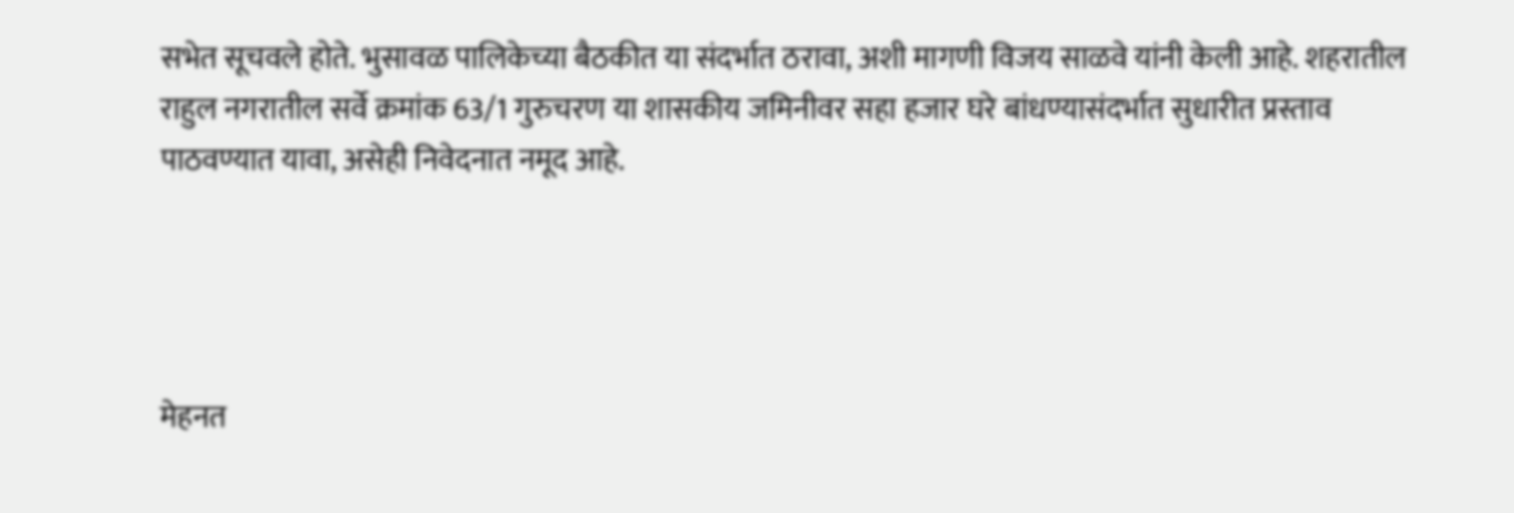सभेत सूचवले होते. भुसावळ पालिकेच्या बैठकीत या संदर्भात ठरावा, अशी मागणी विजय साळवे यांनी केली आहे. शहरातील राहुल नगरातील सर्वे क्रमांक 63/1 गुरुचरण या शासकीय जमिनीवर सहा हजार घरे बांधण्यासंदर्भात सुधारीत प्रस्ताव पाठवण्यात यावा, असेही निवेदनात नमूद आहे.




मेहनत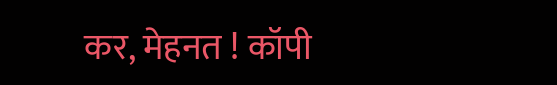कर, मेहनत ! कॉपी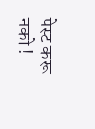पेस्ट करू नको !